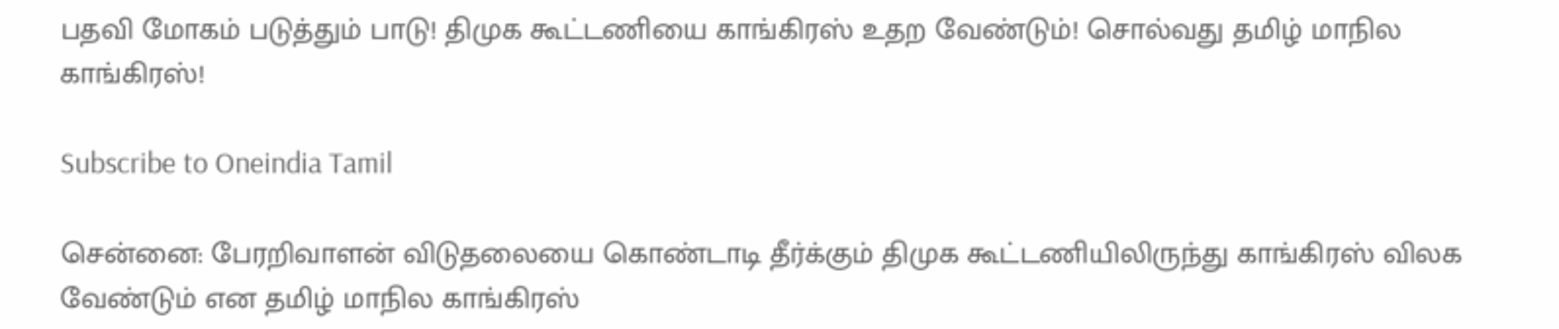பதவி மோகம் படுத்தும் பாடு! திமுக கூட்டணியை காங்கிரஸ் உதற வேண்டும்! சொல்வது தமிழ் மாநில காங்கிரஸ்!

Subscribe to Oneindia Tamil

சென்னை: பேரறிவாளன் விடுதலையை கொண்டாடி தீர்க்கும் திமுக கூட்டணியிலிருந்து காங்கிரஸ் விலக வேண்டும் என தமிழ் மாநில காங்கிரஸ்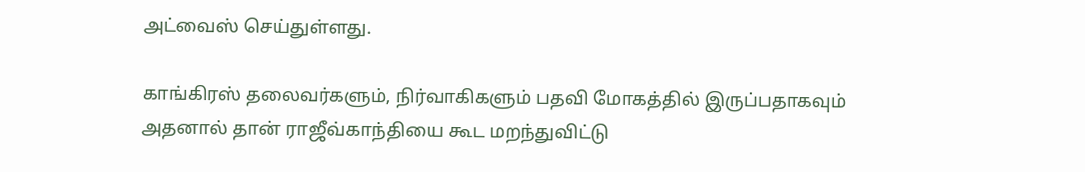அட்வைஸ் செய்துள்ளது.

காங்கிரஸ் தலைவர்களும், நிர்வாகிகளும் பதவி மோகத்தில் இருப்பதாகவும் அதனால் தான் ராஜீவ்காந்தியை கூட மறந்துவிட்டு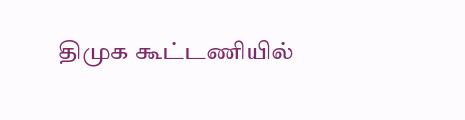திமுக கூட்டணியில்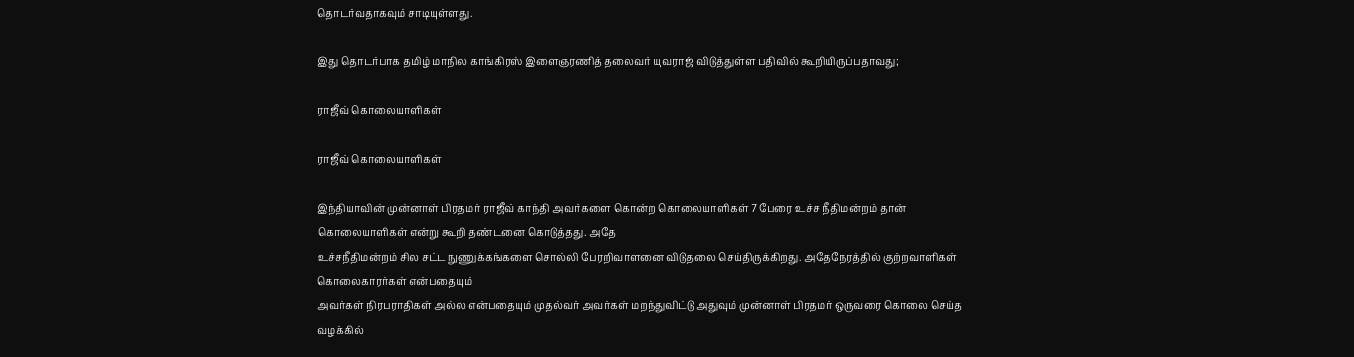தொடர்வதாகவும் சாடியுள்ளது.

இது தொடர்பாக தமிழ் மாநில காங்கிரஸ் இளைஞரணித் தலைவர் யுவராஜ் விடுத்துள்ள பதிவில் கூறியிருப்பதாவது;

ராஜீவ் கொலையாளிகள்

ராஜீவ் கொலையாளிகள்

இந்தியாவின் முன்னாள் பிரதமர் ராஜீவ் காந்தி அவர்களை கொன்ற கொலையாளிகள் 7 பேரை உச்ச நீதிமன்றம் தான் கொலையாளிகள் என்று கூறி தண்டனை கொடுத்தது. அதே
உச்சநீதிமன்றம் சில சட்ட நுணுக்கங்களை சொல்லி பேரறிவாளனை விடுதலை செய்திருக்கிறது. அதேநேரத்தில் குற்றவாளிகள் கொலைகாரர்கள் என்பதையும்
அவர்கள் நிரபராதிகள் அல்ல என்பதையும் முதல்வர் அவர்கள் மறந்துவிட்டு அதுவும் முன்னாள் பிரதமர் ஒருவரை கொலை செய்த வழக்கில்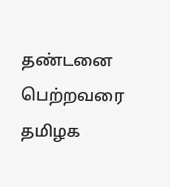தண்டனை பெற்றவரை தமிழக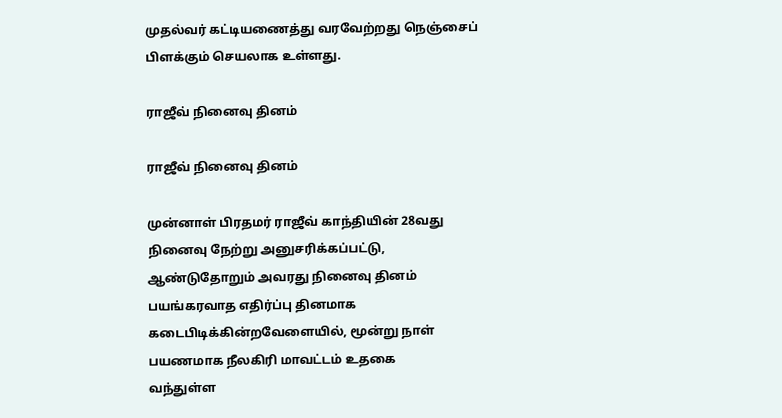முதல்வர் கட்டியணைத்து வரவேற்றது நெஞ்சைப் பிளக்கும் செயலாக உள்ளது.

ராஜீவ் நினைவு தினம்

ராஜீவ் நினைவு தினம்

முன்னாள் பிரதமர் ராஜீவ் காந்தியின் 28வது நினைவு நேற்று அனுசரிக்கப்பட்டு, ஆண்டுதோறும் அவரது நினைவு தினம் பயங்கரவாத எதிர்ப்பு தினமாக கடைபிடிக்கின்றவேளையில், மூன்று நாள் பயணமாக நீலகிரி மாவட்டம் உதகை
வந்துள்ள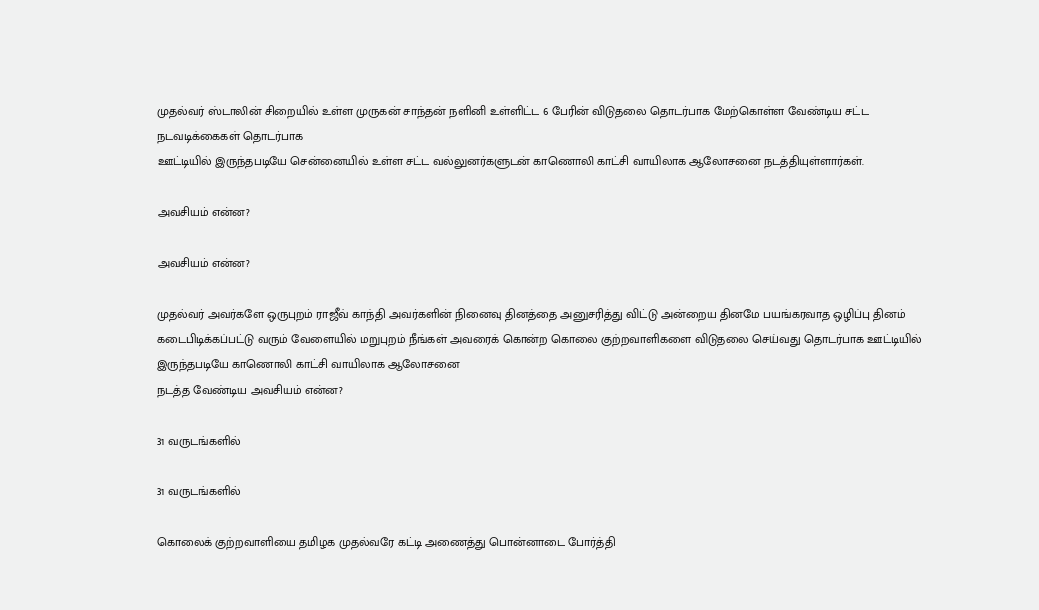முதல்வர் ஸ்டாலின் சிறையில் உள்ள முருகன் சாந்தன் நளினி உள்ளிட்ட 6 பேரின் விடுதலை தொடர்பாக மேற்கொள்ள வேண்டிய சட்ட நடவடிக்கைகள் தொடர்பாக
ஊட்டியில் இருந்தபடியே சென்னையில் உள்ள சட்ட வல்லுனர்களுடன் காணொலி காட்சி வாயிலாக ஆலோசனை நடத்தியுள்ளார்கள்.

அவசியம் என்ன?

அவசியம் என்ன?

முதல்வர் அவர்களே ஒருபுறம் ராஜீவ் காந்தி அவர்களின் நினைவு தினத்தை அனுசரித்து விட்டு அன்றைய தினமே பயங்கரவாத ஒழிப்பு தினம் கடைபிடிக்கப்பட்டு வரும் வேளையில் மறுபுறம் நீங்கள் அவரைக் கொன்ற கொலை குற்றவாளிகளை விடுதலை செய்வது தொடர்பாக ஊட்டியில் இருந்தபடியே காணொலி காட்சி வாயிலாக ஆலோசனை
நடத்த வேண்டிய அவசியம் என்ன?

31 வருடங்களில்

31 வருடங்களில்

கொலைக் குற்றவாளியை தமிழக முதல்வரே கட்டி அணைத்து பொன்னாடை போர்த்தி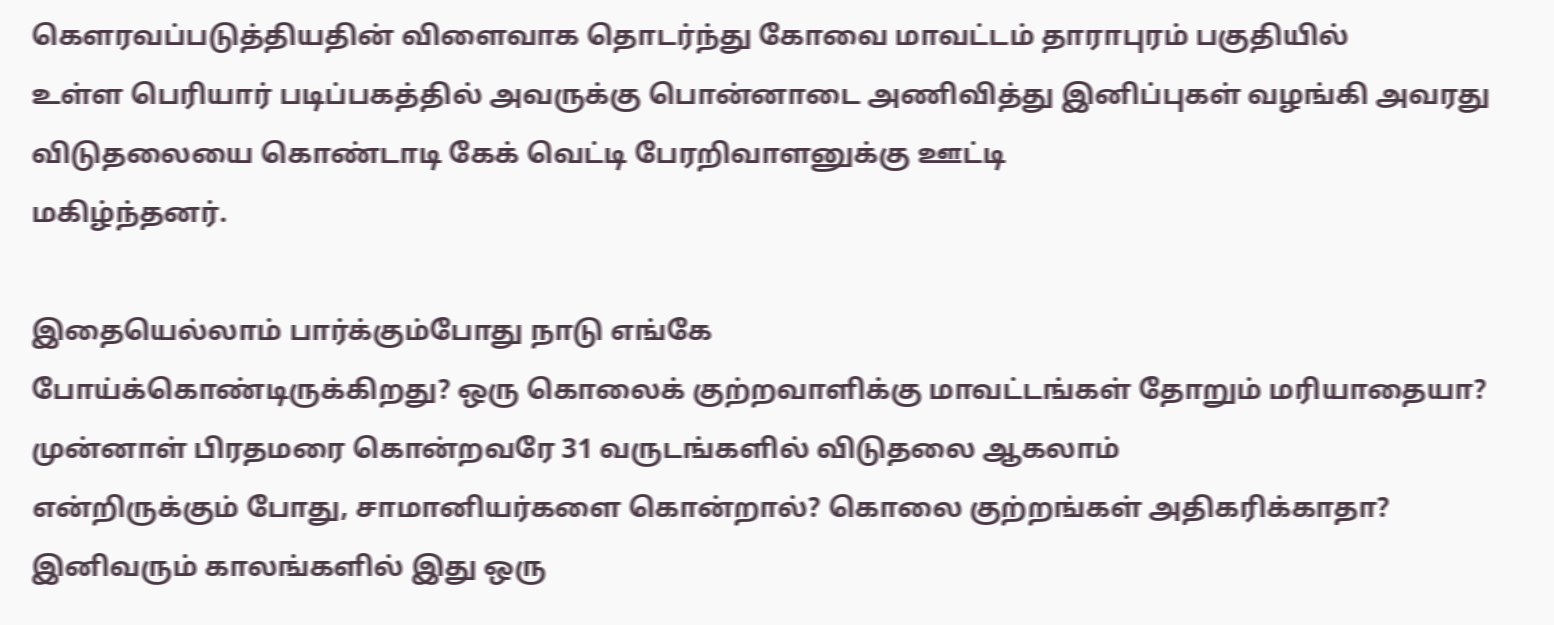கௌரவப்படுத்தியதின் விளைவாக தொடர்ந்து கோவை மாவட்டம் தாராபுரம் பகுதியில்
உள்ள பெரியார் படிப்பகத்தில் அவருக்கு பொன்னாடை அணிவித்து இனிப்புகள் வழங்கி அவரது விடுதலையை கொண்டாடி கேக் வெட்டி பேரறிவாளனுக்கு ஊட்டி
மகிழ்ந்தனர்.

இதையெல்லாம் பார்க்கும்போது நாடு எங்கே
போய்க்கொண்டிருக்கிறது? ஒரு கொலைக் குற்றவாளிக்கு மாவட்டங்கள் தோறும் மரியாதையா? முன்னாள் பிரதமரை கொன்றவரே 31 வருடங்களில் விடுதலை ஆகலாம்
என்றிருக்கும் போது, சாமானியர்களை கொன்றால்? கொலை குற்றங்கள் அதிகரிக்காதா?
இனிவரும் காலங்களில் இது ஒரு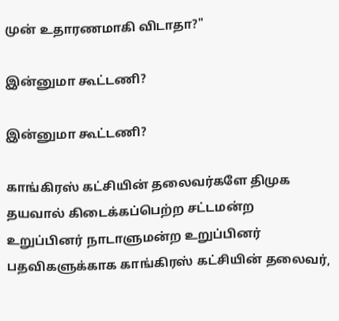முன் உதாரணமாகி விடாதா?"

இன்னுமா கூட்டணி?

இன்னுமா கூட்டணி?

காங்கிரஸ் கட்சியின் தலைவர்களே திமுக தயவால் கிடைக்கப்பெற்ற சட்டமன்ற உறுப்பினர் நாடாளுமன்ற உறுப்பினர் பதவிகளுக்காக காங்கிரஸ் கட்சியின் தலைவர்,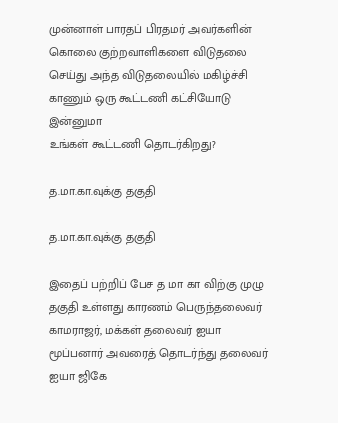முன்னாள் பாரதப் பிரதமர் அவர்களின் கொலை குற்றவாளிகளை விடுதலை செய்து அந்த விடுதலையில் மகிழ்ச்சி காணும் ஒரு கூட்டணி கட்சியோடு இன்னுமா
உங்கள் கூட்டணி தொடர்கிறது?

த.மா.கா.வுக்கு தகுதி

த.மா.கா.வுக்கு தகுதி

இதைப் பற்றிப் பேச த மா கா விற்கு முழு தகுதி உள்ளது காரணம் பெருந்தலைவர் காமராஜர், மக்கள் தலைவர் ஐயா மூப்பனார் அவரைத் தொடர்ந்து தலைவர் ஐயா ஜிகே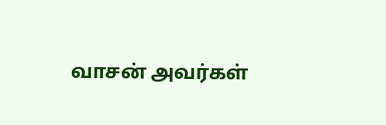வாசன் அவர்கள்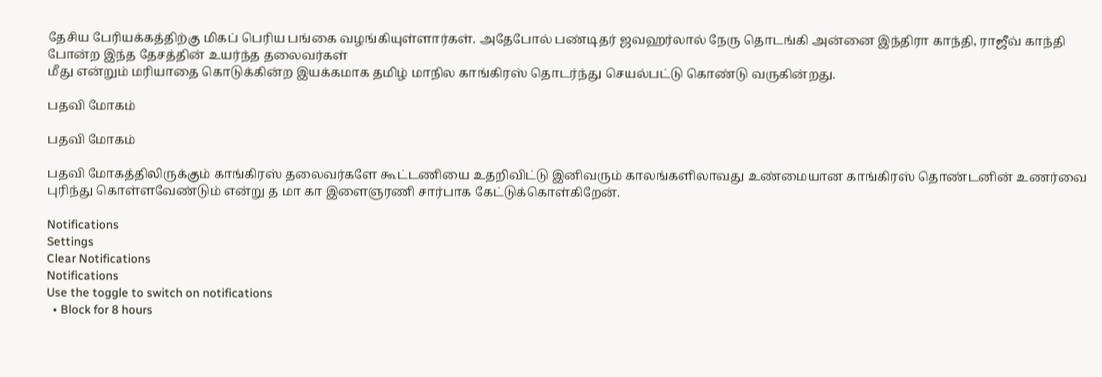தேசிய பேரியக்கத்திற்கு மிகப் பெரிய பங்கை வழங்கியுள்ளார்கள். அதேபோல் பண்டிதர் ஜவஹர்லால் நேரு தொடங்கி அன்னை இந்திரா காந்தி, ராஜீவ் காந்தி போன்ற இந்த தேசத்தின் உயர்ந்த தலைவர்கள்
மீது என்றும் மரியாதை கொடுக்கின்ற இயக்கமாக தமிழ் மாநில காங்கிரஸ் தொடர்ந்து செயல்பட்டு கொண்டு வருகின்றது.

பதவி மோகம்

பதவி மோகம்

பதவி மோகத்திலிருக்கும் காங்கிரஸ் தலைவர்களே கூட்டணியை உதறிவிட்டு இனிவரும் காலங்களிலாவது உண்மையான காங்கிரஸ் தொண்டனின் உணர்வை புரிந்து கொள்ளவேண்டும் என்று த மா கா இளைஞரணி சார்பாக கேட்டுக்கொள்கிறேன்.

Notifications
Settings
Clear Notifications
Notifications
Use the toggle to switch on notifications
  • Block for 8 hours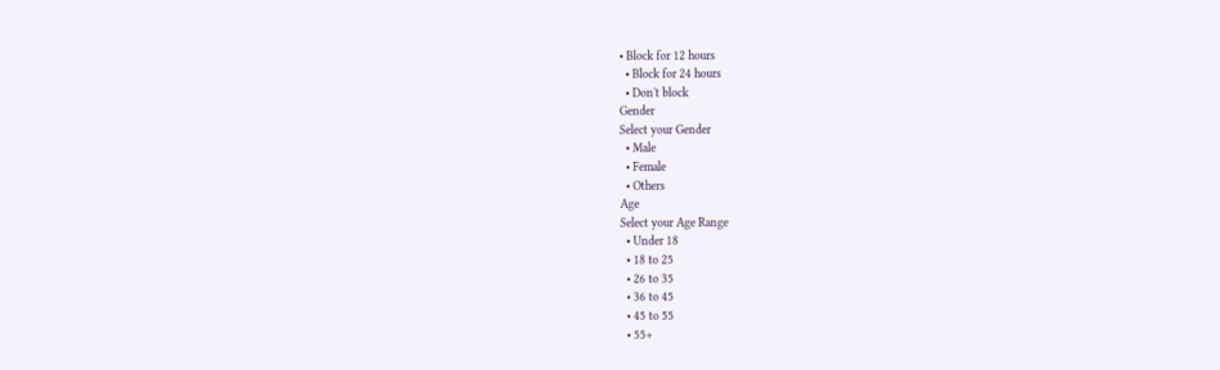• Block for 12 hours
  • Block for 24 hours
  • Don't block
Gender
Select your Gender
  • Male
  • Female
  • Others
Age
Select your Age Range
  • Under 18
  • 18 to 25
  • 26 to 35
  • 36 to 45
  • 45 to 55
  • 55+